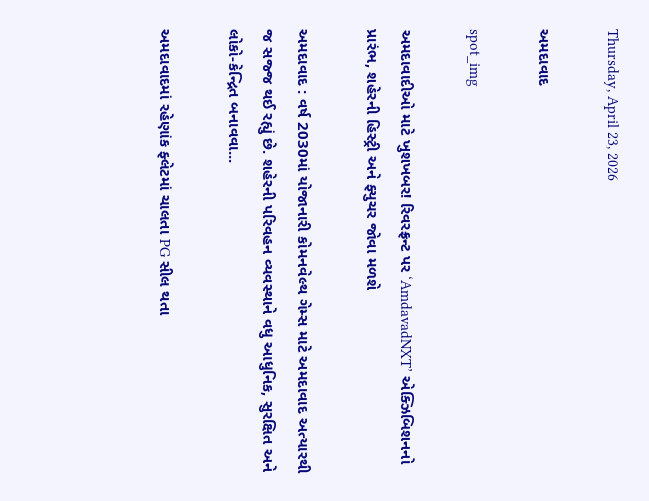Thursday, April 23, 2026

અમદાવાદ

spot_img

અમદાવાદીઓ માટે ખુશખબર! રિવરફ્રન્ટ પર ‘AmdavadNXT’ એક્ઝિબિશનનો પ્રારંભ, શહેરની હિસ્ટ્રી અને ફ્યુચર જોવા મળશે

અમદાવાદ : વર્ષ 2030માં યોજાનારી કોમનવેલ્થ ગેમ્સ માટે અમદાવાદ અત્યારથી જ સજ્જ થઈ રહ્યું છે. શહેરની પરિવહન વ્યવસ્થાને વધુ આધુનિક, સુરક્ષિત અને લોકો-કેન્દ્રિત બનાવવા...

અમદાવાદમાં રહેણાંક ફ્લેટમાં ચાલતા PG સીલ થતા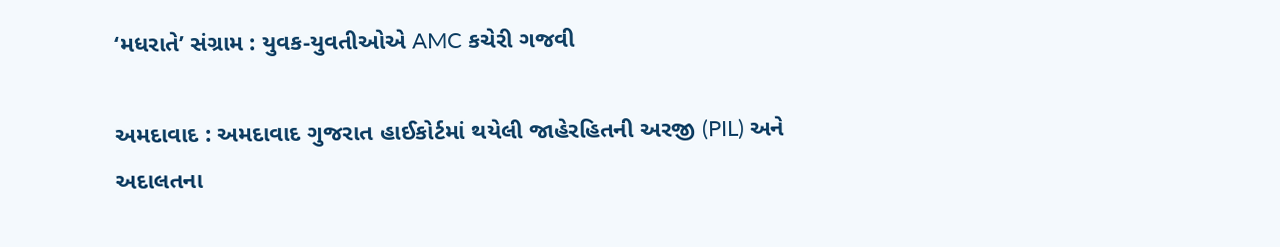‘મધરાતે’ સંગ્રામ : યુવક-યુવતીઓએ AMC કચેરી ગજવી

અમદાવાદ : અમદાવાદ ગુજરાત હાઈકોર્ટમાં થયેલી જાહેરહિતની અરજી (PIL) અને અદાલતના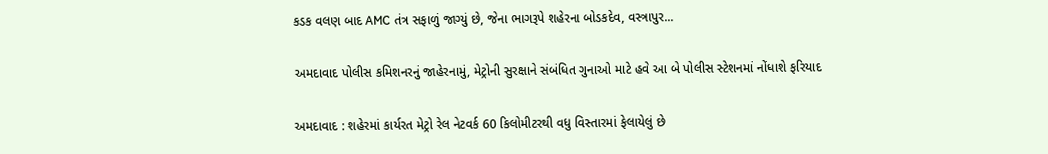કડક વલણ બાદ AMC તંત્ર સફાળું જાગ્યું છે, જેના ભાગરૂપે શહેરના બોડકદેવ, વસ્ત્રાપુર...

અમદાવાદ પોલીસ કમિશનરનું જાહેરનામું, મેટ્રોની સુરક્ષાને સંબંધિત ગુનાઓ માટે હવે આ બે પોલીસ સ્ટેશનમાં નોંધાશે ફરિયાદ

અમદાવાદ : શહેરમાં કાર્યરત મેટ્રો રેલ નેટવર્ક 60 કિલોમીટરથી વધુ વિસ્તારમાં ફેલાયેલું છે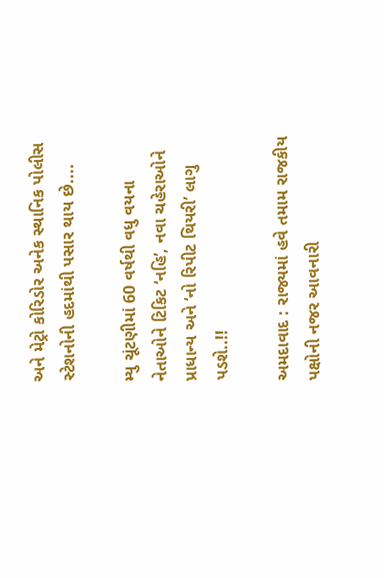અને મેટ્રો કોરિડોર અનેક સ્થાનિક પોલીસ સ્ટેશનોની હદમાંથી પસાર થાય છે....

મ્યુ ચૂંટણીમાં 60 વર્ષથી વધુ વયના નેતાઓને ટિકિટ ‘નહિ’, નવા ચહેરાઓને પ્રાધાન્ય અને ‘નો રિપીટ થિયરી’ લાગુ પડશે..!!

અમદાવાદ : રાજ્યમાં હવે તમામ રાજકીય પક્ષોની નજર આવનારી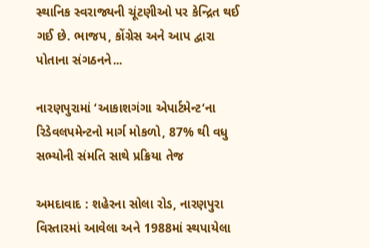સ્થાનિક સ્વરાજ્યની ચૂંટણીઓ પર કેન્દ્રિત થઈ ગઈ છે. ભાજપ, કોંગ્રેસ અને આપ દ્વારા પોતાના સંગઠનને...

નારણપુરામાં ‘આકાશગંગા એપાર્ટમેન્ટ‘ના રિડેવલપમેન્ટનો માર્ગ મોકળો, 87% થી વધુ સભ્યોની સંમતિ સાથે પ્રક્રિયા તેજ

અમદાવાદ : શહેરના સોલા રોડ, નારણપુરા વિસ્તારમાં આવેલા અને 1988માં સ્થપાયેલા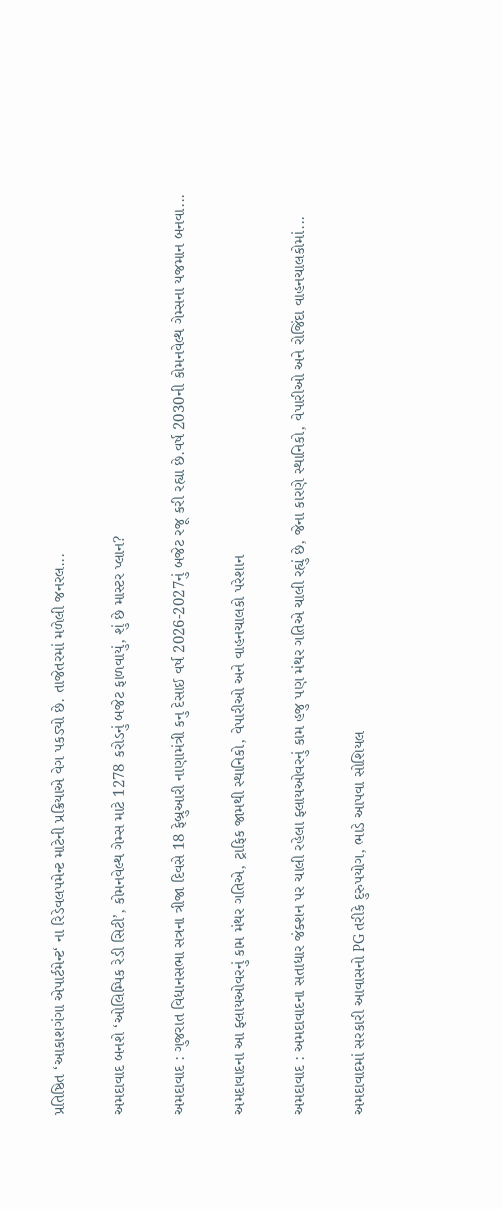પ્રતિષ્ઠિત ‘આકાશગંગા એપાર્ટમેન્ટ‘ ના રિડેવલપમેન્ટ માટેની પ્રક્રિયાએ વેગ પકડ્યો છે. તાજેતરમાં મળેલી જનરલ...

અમદાવાદ બનશે ‘ઓલિમ્પિક રેડી સિટી’, કોમનવેલ્થ ગેમ્સ માટે 1278 કરોડનું બજેટ ફાળવાયું, શું છે માસ્ટર પ્લાન?

અમદાવાદ : ગુજરાત વિધાનસભા સત્રના ત્રીજા દિવસે 18 ફેબ્રુઆરી નાણામંત્રી કનુ દેસાઈ વર્ષ 2026-2027નું બજેટ રજૂ કરી રહ્યા છે.વર્ષ 2030ની કોમનવેલ્થ ગેમ્સના યજમાન બનવા...

અમદાવાદના આ ફ્લાયઓવરનું કામ મંથર ગતિએ, ટ્રાફિક જામથી સ્થાનિકો, વેપારીઓ અને વાહનચાલકો પરેશાન

અમદાવાદ : અમદાવાદના સતાધાર જંક્શન પર ચાલી રહેલા ફ્લાયઓવરનું કામ હજુ પણ મંથર ગતિએ ચાલી રહ્યું છે, જેના કારણે સ્થાનિકો, વેપારીઓ અને રોજિંદા વાહનચાલકોમાં...

અમદાવાદમાં સરકારી આવાસનો PG તરીકે દુરુપયોગ, ભાડે આપવા સોશિયલ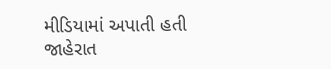મીડિયામાં અપાતી હતી જાહેરાત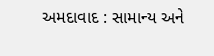અમદાવાદ : સામાન્ય અને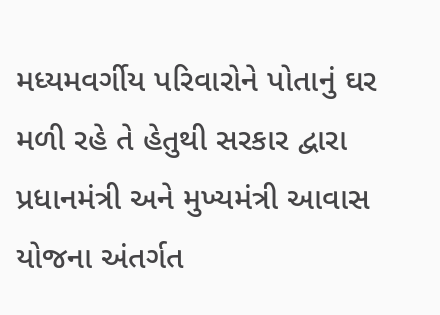મધ્યમવર્ગીય પરિવારોને પોતાનું ઘર મળી રહે તે હેતુથી સરકાર દ્વારા પ્રધાનમંત્રી અને મુખ્યમંત્રી આવાસ યોજના અંતર્ગત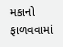મકાનો ફાળવવામાં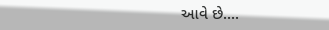આવે છે....